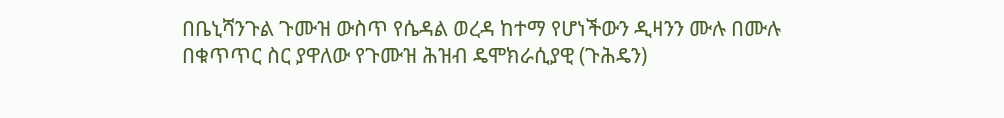በቤኒሻንጉል ጉሙዝ ውስጥ የሴዳል ወረዳ ከተማ የሆነችውን ዲዛንን ሙሉ በሙሉ በቁጥጥር ስር ያዋለው የጉሙዝ ሕዝብ ዴሞክራሲያዊ (ጉሕዴን)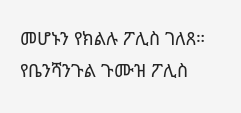መሆኑን የክልሉ ፖሊስ ገለጸ።
የቤንሻንጉል ጉሙዝ ፖሊስ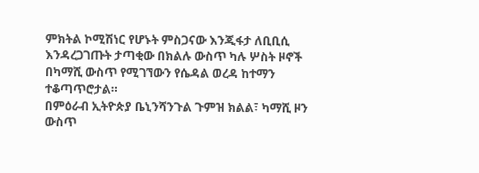ምክትል ኮሚሽነር የሆኑት ምስጋናው እንጂፋታ ለቢቢሲ እንዳረጋገጡት ታጣቂው በክልሉ ውስጥ ካሉ ሦስት ዞኖች በካማሺ ውስጥ የሚገኘውን የሴዳል ወረዳ ከተማን ተቆጣጥሮታል።
በምዕራብ ኢትዮጵያ ቤኒንሻንጉል ጉምዝ ክልል፣ ካማሺ ዞን ውስጥ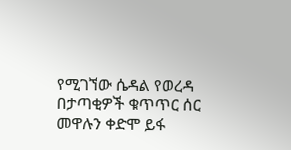የሚገኘው ሴዳል የወረዳ በታጣቂዎች ቁጥጥር ሰር መዋሉን ቀድሞ ይፋ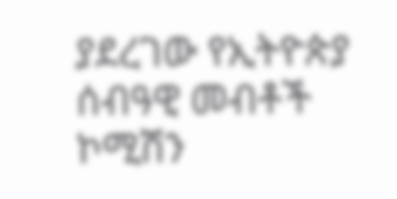ያደረገው የኢትዮጵያ ሰብዓዊ መብቶች ኮሚሽን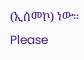(ኢሰመኮ) ነው።
Please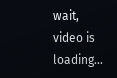wait, video is loading...